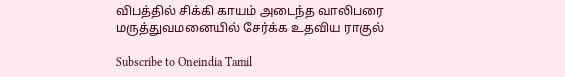விபத்தில் சிக்கி காயம் அடைந்த வாலிபரை மருத்துவமனையில் சேர்க்க உதவிய ராகுல்

Subscribe to Oneindia Tamil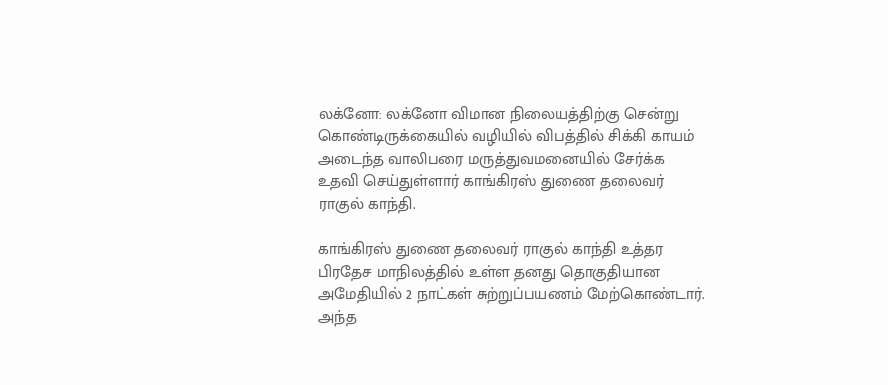லக்னோ: லக்னோ விமான நிலையத்திற்கு சென்று கொண்டிருக்கையில் வழியில் விபத்தில் சிக்கி காயம் அடைந்த வாலிபரை மருத்துவமனையில் சேர்க்க உதவி செய்துள்ளார் காங்கிரஸ் துணை தலைவர் ராகுல் காந்தி.

காங்கிரஸ் துணை தலைவர் ராகுல் காந்தி உத்தர பிரதேச மாநிலத்தில் உள்ள தனது தொகுதியான அமேதியில் 2 நாட்கள் சுற்றுப்பயணம் மேற்கொண்டார். அந்த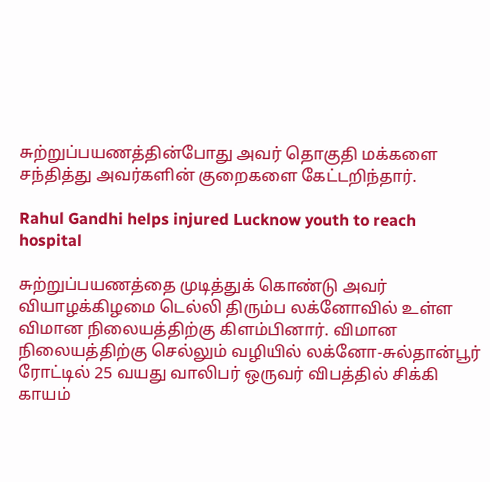சுற்றுப்பயணத்தின்போது அவர் தொகுதி மக்களை சந்தித்து அவர்களின் குறைகளை கேட்டறிந்தார்.

Rahul Gandhi helps injured Lucknow youth to reach hospital

சுற்றுப்பயணத்தை முடித்துக் கொண்டு அவர் வியாழக்கிழமை டெல்லி திரும்ப லக்னோவில் உள்ள விமான நிலையத்திற்கு கிளம்பினார். விமான நிலையத்திற்கு செல்லும் வழியில் லக்னோ-சுல்தான்பூர் ரோட்டில் 25 வயது வாலிபர் ஒருவர் விபத்தில் சிக்கி காயம்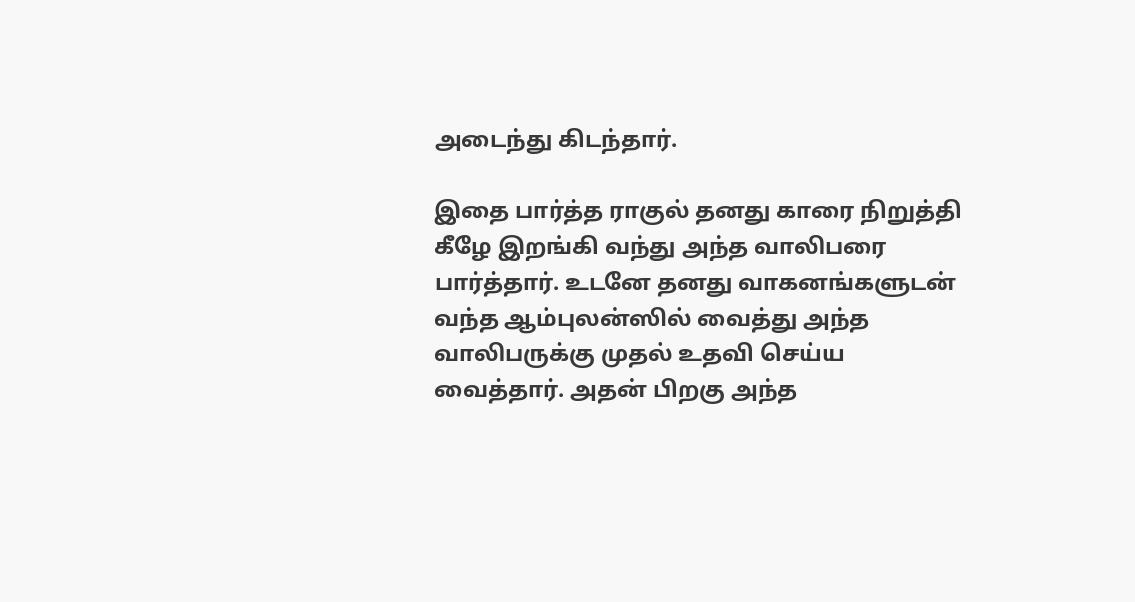அடைந்து கிடந்தார்.

இதை பார்த்த ராகுல் தனது காரை நிறுத்தி கீழே இறங்கி வந்து அந்த வாலிபரை பார்த்தார். உடனே தனது வாகனங்களுடன் வந்த ஆம்புலன்ஸில் வைத்து அந்த வாலிபருக்கு முதல் உதவி செய்ய வைத்தார். அதன் பிறகு அந்த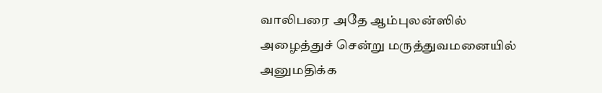வாலிபரை அதே ஆம்புலன்ஸில் அழைத்துச் சென்று மருத்துவமனையில் அனுமதிக்க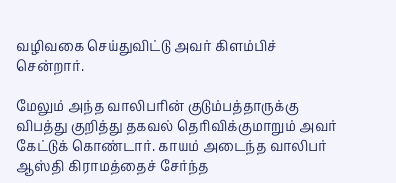வழிவகை செய்துவிட்டு அவர் கிளம்பிச் சென்றார்.

மேலும் அந்த வாலிபரின் குடும்பத்தாருக்கு விபத்து குறித்து தகவல் தெரிவிக்குமாறும் அவர் கேட்டுக் கொண்டார். காயம் அடைந்த வாலிபர் ஆஸ்தி கிராமத்தைச் சேர்ந்த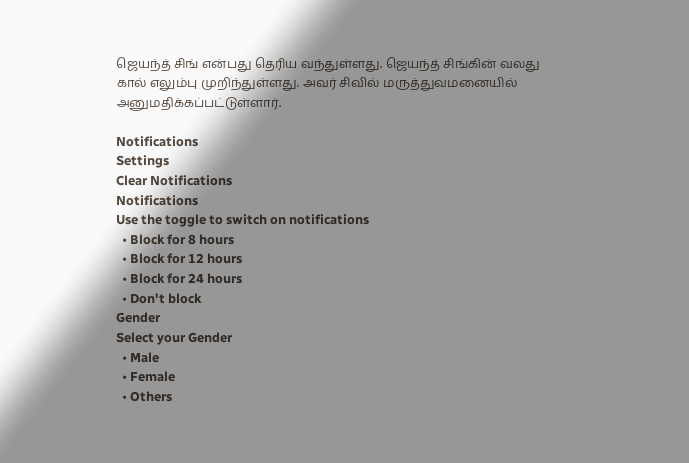ஜெயந்த் சிங் என்பது தெரிய வந்துள்ளது. ஜெயந்த் சிங்கின் வலது கால் எலும்பு முறிந்துள்ளது. அவர் சிவில் மருத்துவமனையில் அனுமதிக்கப்பட்டுள்ளார்.

Notifications
Settings
Clear Notifications
Notifications
Use the toggle to switch on notifications
  • Block for 8 hours
  • Block for 12 hours
  • Block for 24 hours
  • Don't block
Gender
Select your Gender
  • Male
  • Female
  • Others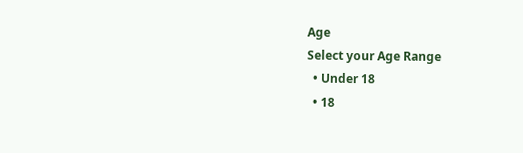Age
Select your Age Range
  • Under 18
  • 18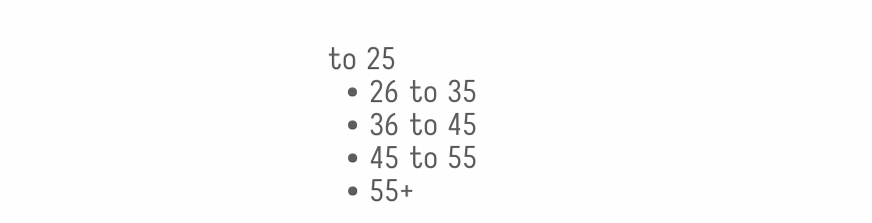to 25
  • 26 to 35
  • 36 to 45
  • 45 to 55
  • 55+